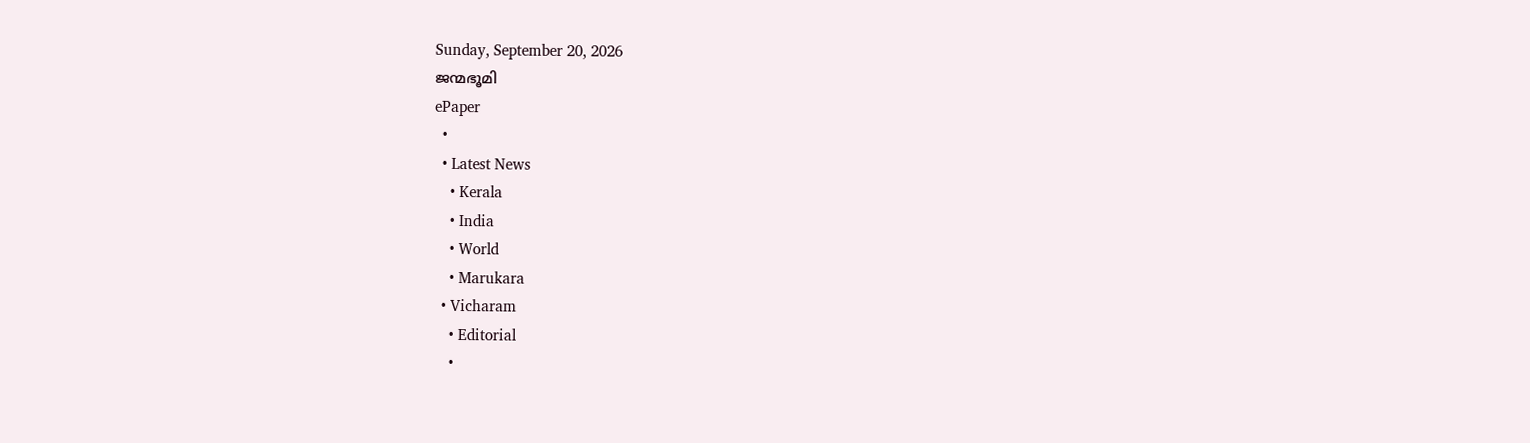Sunday, September 20, 2026
ജന്മഭൂമി
ePaper
  •
  • Latest News
    • Kerala
    • India
    • World
    • Marukara
  • Vicharam
    • Editorial
    •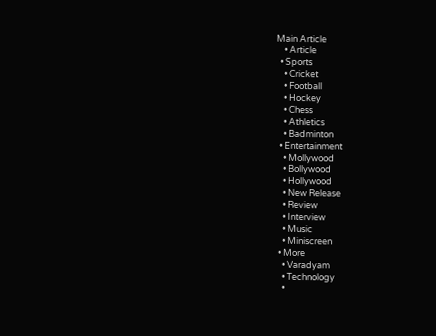Main Article
    • Article
  • Sports
    • Cricket
    • Football
    • Hockey
    • Chess
    • Athletics
    • Badminton
  • Entertainment
    • Mollywood
    • Bollywood
    • Hollywood
    • New Release
    • Review
    • Interview
    • Music
    • Miniscreen
  • More
    • Varadyam
    • Technology
    •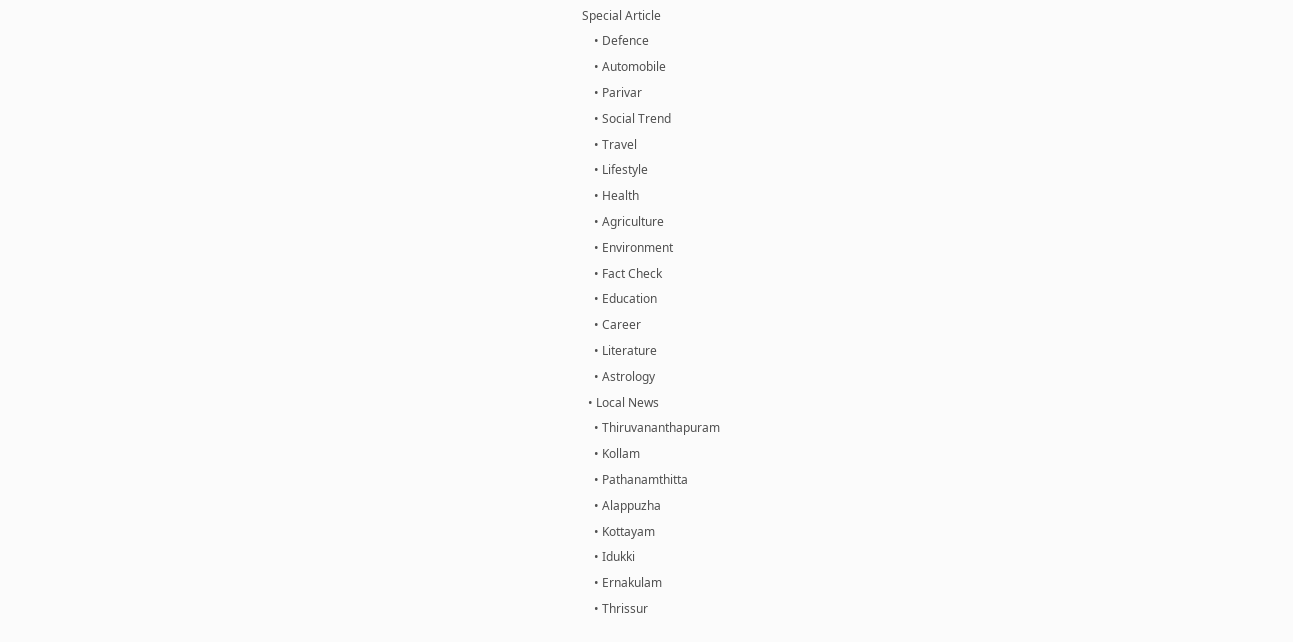Special Article
    • Defence
    • Automobile
    • Parivar
    • Social Trend
    • Travel
    • Lifestyle
    • Health
    • Agriculture
    • Environment
    • Fact Check
    • Education
    • Career
    • Literature
    • Astrology
  • Local News
    • Thiruvananthapuram
    • Kollam
    • Pathanamthitta
    • Alappuzha
    • Kottayam
    • Idukki
    • Ernakulam
    • Thrissur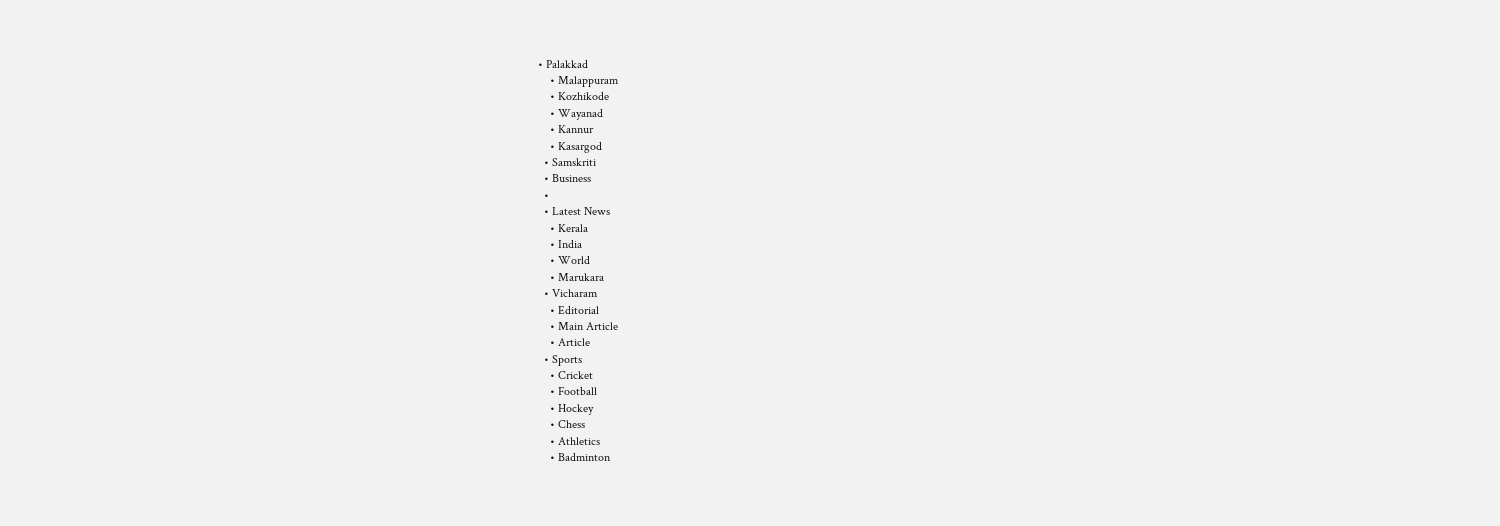• Palakkad
    • Malappuram
    • Kozhikode
    • Wayanad
    • Kannur
    • Kasargod
  • Samskriti
  • Business
  •
  • Latest News
    • Kerala
    • India
    • World
    • Marukara
  • Vicharam
    • Editorial
    • Main Article
    • Article
  • Sports
    • Cricket
    • Football
    • Hockey
    • Chess
    • Athletics
    • Badminton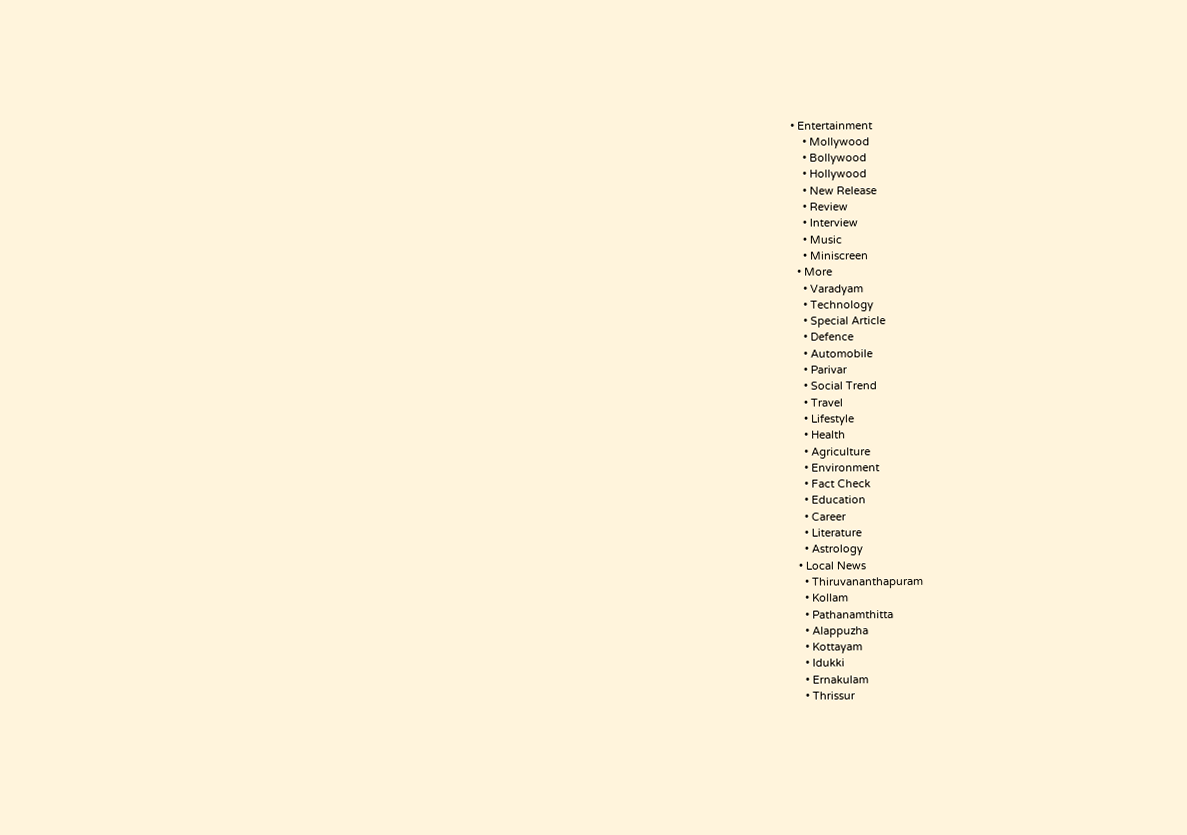• Entertainment
    • Mollywood
    • Bollywood
    • Hollywood
    • New Release
    • Review
    • Interview
    • Music
    • Miniscreen
  • More
    • Varadyam
    • Technology
    • Special Article
    • Defence
    • Automobile
    • Parivar
    • Social Trend
    • Travel
    • Lifestyle
    • Health
    • Agriculture
    • Environment
    • Fact Check
    • Education
    • Career
    • Literature
    • Astrology
  • Local News
    • Thiruvananthapuram
    • Kollam
    • Pathanamthitta
    • Alappuzha
    • Kottayam
    • Idukki
    • Ernakulam
    • Thrissur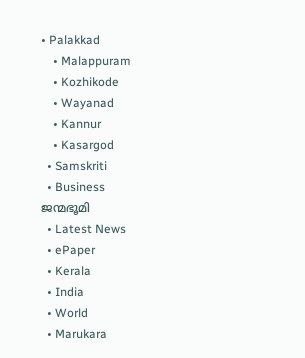• Palakkad
    • Malappuram
    • Kozhikode
    • Wayanad
    • Kannur
    • Kasargod
  • Samskriti
  • Business
ജന്മഭൂമി
  • Latest News
  • ePaper
  • Kerala
  • India
  • World
  • Marukara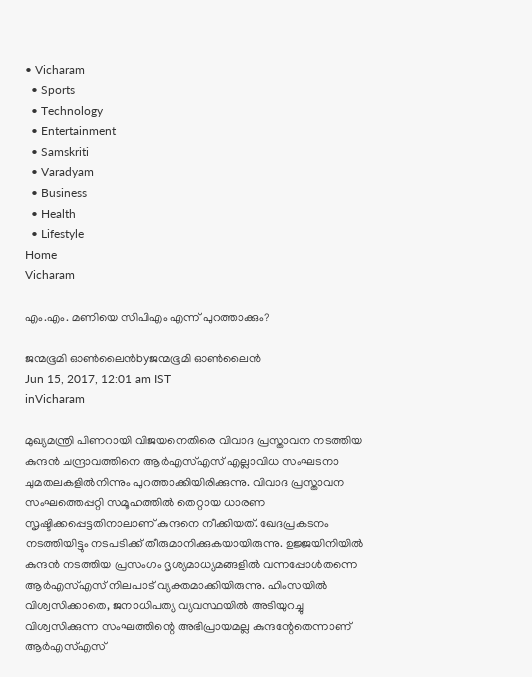• Vicharam
  • Sports
  • Technology
  • Entertainment
  • Samskriti
  • Varadyam
  • Business
  • Health
  • Lifestyle
Home
Vicharam

എം.എം. മണിയെ സിപിഎം എന്ന് പുറത്താക്കും?

ജന്മഭൂമി ഓണ്‍ലൈന്‍byജന്മഭൂമി ഓണ്‍ലൈന്‍
Jun 15, 2017, 12:01 am IST
inVicharam

മുഖ്യമന്ത്രി പിണറായി വിജയനെതിരെ വിവാദ പ്രസ്താവന നടത്തിയ കുന്ദന്‍ ചന്ദ്രാവത്തിനെ ആര്‍എസ്എസ് എല്ലാവിധ സംഘടനാ ചുമതലകളില്‍നിന്നും പുറത്താക്കിയിരിക്കുന്നു. വിവാദ പ്രസ്താവന സംഘത്തെപ്പറ്റി സമൂഹത്തില്‍ തെറ്റായ ധാരണ സൃഷ്ടിക്കപ്പെട്ടതിനാലാണ് കുന്ദനെ നീക്കിയത്. ഖേദപ്രകടനം നടത്തിയിട്ടും നടപടിക്ക് തീരുമാനിക്കുകയായിരുന്നു. ഉജ്ജയിനിയില്‍ കുന്ദന്‍ നടത്തിയ പ്രസംഗം ദൃശ്യമാധ്യമങ്ങളില്‍ വന്നപ്പോള്‍തന്നെ ആര്‍എസ്എസ് നിലപാട് വ്യക്തമാക്കിയിരുന്നു. ഹിംസയില്‍ വിശ്വസിക്കാതെ, ജനാധിപത്യ വ്യവസ്ഥയില്‍ അടിയുറച്ചു വിശ്വസിക്കുന്ന സംഘത്തിന്റെ അഭിപ്രായമല്ല കുന്ദന്റേതെന്നാണ് ആര്‍എസ്എസ്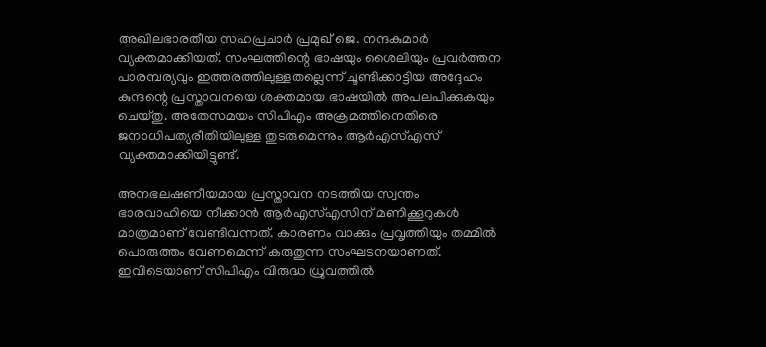അഖിലഭാരതീയ സഹപ്രചാര്‍ പ്രമുഖ് ജെ. നന്ദകുമാര്‍ വ്യക്തമാക്കിയത്. സംഘത്തിന്റെ ഭാഷയും ശൈലിയും പ്രവര്‍ത്തന പാരമ്പര്യവും ഇത്തരത്തിലുള്ളതല്ലെന്ന് ചൂണ്ടിക്കാട്ടിയ അദ്ദേഹം കുന്ദന്റെ പ്രസ്താവനയെ ശക്തമായ ഭാഷയില്‍ അപലപിക്കുകയും ചെയ്തു. അതേസമയം സിപിഎം അക്രമത്തിനെതിരെ ജനാധിപത്യരീതിയിലുള്ള തുടരുമെന്നും ആര്‍എസ്എസ് വ്യക്തമാക്കിയിട്ടുണ്ട്.

അനഭലഷണീയമായ പ്രസ്താവന നടത്തിയ സ്വന്തം ഭാരവാഹിയെ നീക്കാന്‍ ആര്‍എസ്എസിന് മണിക്കൂറുകള്‍ മാത്രമാണ് വേണ്ടിവന്നത്. കാരണം വാക്കും പ്രവൃത്തിയും തമ്മില്‍ പൊരുത്തം വേണമെന്ന് കരുതുന്ന സംഘടനയാണത്. ഇവിടെയാണ് സിപിഎം വിരുദ്ധ ധ്രുവത്തില്‍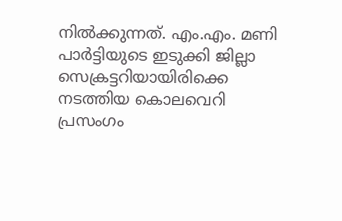നില്‍ക്കുന്നത്. എം.എം. മണി പാര്‍ട്ടിയുടെ ഇടുക്കി ജില്ലാ സെക്രട്ടറിയായിരിക്കെ നടത്തിയ കൊലവെറി പ്രസംഗം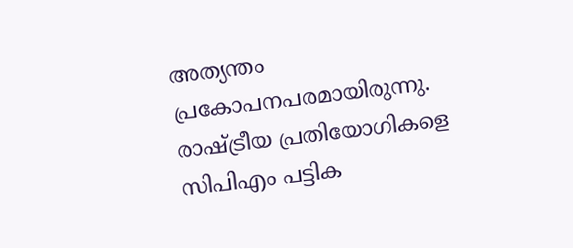അത്യന്തം പ്രകോപനപരമായിരുന്നു. രാഷ്‌ട്രീയ പ്രതിയോഗികളെ സിപിഎം പട്ടിക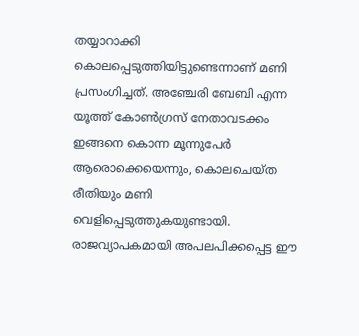തയ്യാറാക്കി കൊലപ്പെടുത്തിയിട്ടുണ്ടെന്നാണ് മണി പ്രസംഗിച്ചത്. അഞ്ചേരി ബേബി എന്ന യൂത്ത് കോണ്‍ഗ്രസ് നേതാവടക്കം ഇങ്ങനെ കൊന്ന മൂന്നുപേര്‍ ആരൊക്കെയെന്നും, കൊലചെയ്ത രീതിയും മണി വെളിപ്പെടുത്തുകയുണ്ടായി. രാജവ്യാപകമായി അപലപിക്കപ്പെട്ട ഈ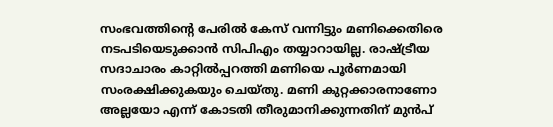സംഭവത്തിന്റെ പേരില്‍ കേസ് വന്നിട്ടും മണിക്കെതിരെ നടപടിയെടുക്കാന്‍ സിപിഎം തയ്യാറായില്ല. രാഷ്‌ട്രീയ സദാചാരം കാറ്റില്‍പ്പറത്തി മണിയെ പൂര്‍ണമായി സംരക്ഷിക്കുകയും ചെയ്തു. മണി കുറ്റക്കാരനാണോ അല്ലയോ എന്ന് കോടതി തീരുമാനിക്കുന്നതിന് മുന്‍പ്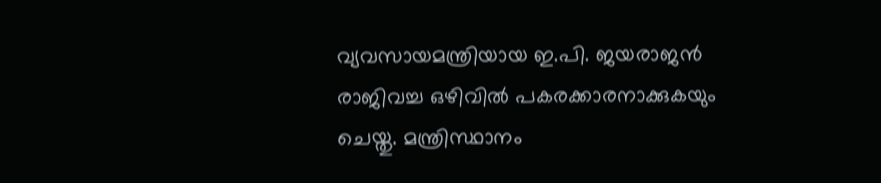വ്യവസായമന്ത്രിയായ ഇ.പി. ജയരാജന്‍ രാജിവച്ച ഒഴിവില്‍ പകരക്കാരനാക്കുകയും ചെയ്തു. മന്ത്രിസ്ഥാനം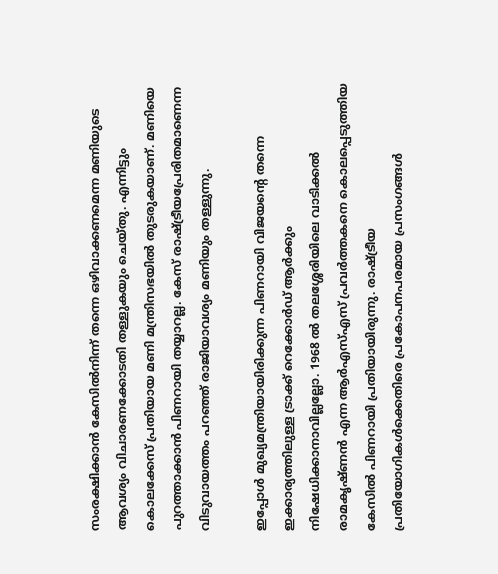സംരക്ഷിക്കാന്‍ കേസില്‍നിന്ന് തന്നെ ഒഴിവാക്കണമെന്ന മണിയുടെ ആവശ്യം വിചാരണക്കോടതി തള്ളുകയും ചെയ്തു. എന്നിട്ടും കൊലക്കേസ് പ്രതിയായ മണി മന്ത്രിസഭയില്‍ തുടരുകയാണ്. മണിയെ പുറത്താക്കാന്‍ പിണറായി തയ്യാറല്ല. കേസ് രാഷ്‌ട്രീയപ്രേരിതമാണെന്ന വിടുവായത്തം പറഞ്ഞ് രാജിയാവശ്യം മണിയും തള്ളുന്നു.

ഇപ്പോള്‍ മുഖ്യമന്ത്രിയായിരിക്കുന്ന പിണറായി വിജയന്റെ തന്നെ ഇക്കാര്യത്തിലുള്ള ട്രാക്ക് റെക്കോര്‍ഡ് ആര്‍ക്കും നിഷേധിക്കാനാവില്ലല്ലോ. 1968 ല്‍ തലശ്ശേരിയിലെ വാടിക്കല്‍ രാമകൃഷ്ണന്‍ എന്ന ആര്‍എസ്എസ് പ്രവര്‍ത്തകനെ കൊലപ്പെടുത്തിയ കേസില്‍ പിണറായി പ്രതിയായിരുന്നു. രാഷ്‌ട്രീയ പ്രതിയോഗികള്‍ക്കെതിരെ പ്രകോപനപരമായ പ്രസംഗങ്ങള്‍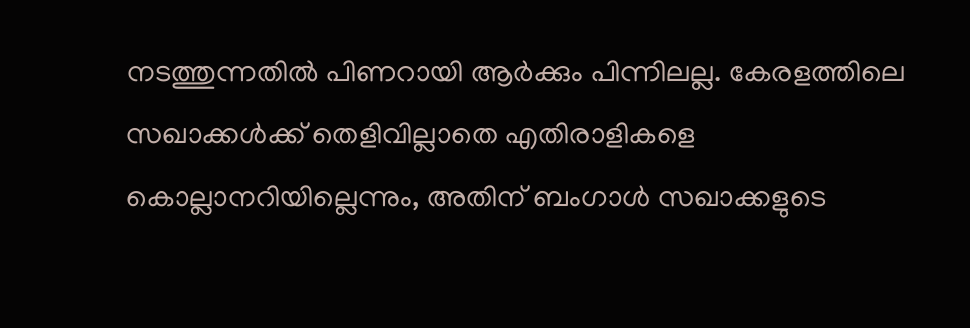നടത്തുന്നതില്‍ പിണറായി ആര്‍ക്കും പിന്നിലല്ല. കേരളത്തിലെ സഖാക്കള്‍ക്ക് തെളിവില്ലാതെ എതിരാളികളെ കൊല്ലാനറിയില്ലെന്നും, അതിന് ബംഗാള്‍ സഖാക്കളുടെ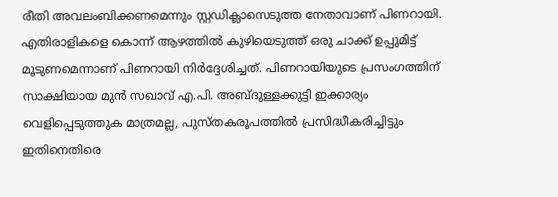രീതി അവലംബിക്കണമെന്നും സ്റ്റഡിക്ലാസെടുത്ത നേതാവാണ് പിണറായി. എതിരാളികളെ കൊന്ന് ആഴത്തില്‍ കുഴിയെടുത്ത് ഒരു ചാക്ക് ഉപ്പുമിട്ട് മൂടുണമെന്നാണ് പിണറായി നിര്‍ദ്ദേശിച്ചത്. പിണറായിയുടെ പ്രസംഗത്തിന് സാക്ഷിയായ മുന്‍ സഖാവ് എ.പി. അബ്ദുള്ളക്കുട്ടി ഇക്കാര്യം വെളിപ്പെടുത്തുക മാത്രമല്ല, പുസ്തകരൂപത്തില്‍ പ്രസിദ്ധീകരിച്ചിട്ടും ഇതിനെതിരെ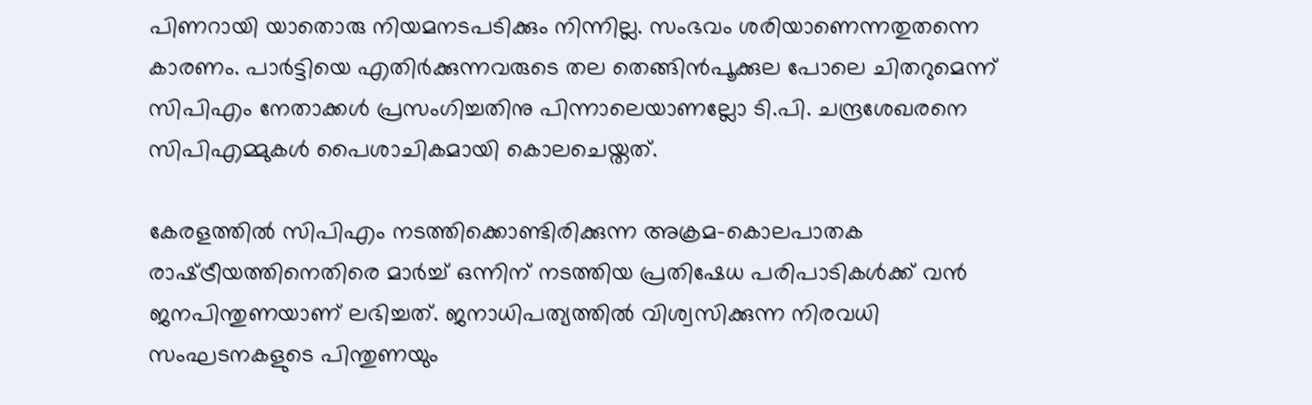പിണറായി യാതൊരു നിയമനടപടിക്കും നിന്നില്ല. സംഭവം ശരിയാണെന്നതുതന്നെ കാരണം. പാര്‍ട്ടിയെ എതിര്‍ക്കുന്നവരുടെ തല തെങ്ങിന്‍പൂക്കുല പോലെ ചിതറുമെന്ന് സിപിഎം നേതാക്കള്‍ പ്രസംഗിച്ചതിനു പിന്നാലെയാണല്ലോ ടി.പി. ചന്ദ്രശേഖരനെ സിപിഎമ്മുകള്‍ പൈശാചികമായി കൊലചെയ്തത്.

കേരളത്തില്‍ സിപിഎം നടത്തിക്കൊണ്ടിരിക്കുന്ന അക്രമ-കൊലപാതക രാഷ്‌ട്രീയത്തിനെതിരെ മാര്‍ച്ച് ഒന്നിന് നടത്തിയ പ്രതിഷേധ പരിപാടികള്‍ക്ക് വന്‍ ജനപിന്തുണയാണ് ലഭിച്ചത്. ജനാധിപത്യത്തില്‍ വിശ്വസിക്കുന്ന നിരവധി സംഘടനകളുടെ പിന്തുണയും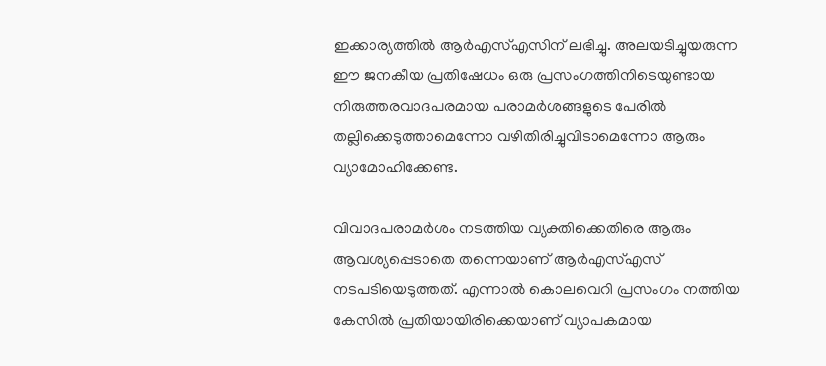ഇക്കാര്യത്തില്‍ ആര്‍എസ്എസിന് ലഭിച്ചു. അലയടിച്ചുയരുന്ന ഈ ജനകീയ പ്രതിഷേധം ഒരു പ്രസംഗത്തിനിടെയുണ്ടായ നിരുത്തരവാദപരമായ പരാമര്‍ശങ്ങളുടെ പേരില്‍ തല്ലിക്കെടുത്താമെന്നോ വഴിതിരിച്ചുവിടാമെന്നോ ആരും വ്യാമോഹിക്കേണ്ട.

വിവാദപരാമര്‍ശം നടത്തിയ വ്യക്തിക്കെതിരെ ആരും ആവശ്യപ്പെടാതെ തന്നെയാണ് ആര്‍എസ്എസ് നടപടിയെടുത്തത്. എന്നാല്‍ കൊലവെറി പ്രസംഗം നത്തിയ കേസില്‍ പ്രതിയായിരിക്കെയാണ് വ്യാപകമായ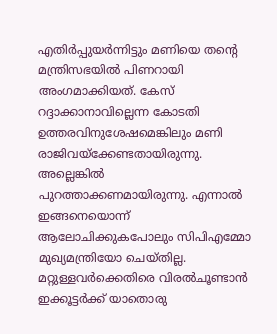എതിര്‍പ്പുയര്‍ന്നിട്ടും മണിയെ തന്റെ മന്ത്രിസഭയില്‍ പിണറായി അംഗമാക്കിയത്. കേസ് റദ്ദാക്കാനാവില്ലെന്ന കോടതി ഉത്തരവിനുശേഷമെങ്കിലും മണി രാജിവയ്‌ക്കേണ്ടതായിരുന്നു. അല്ലെങ്കില്‍ പുറത്താക്കണമായിരുന്നു. എന്നാല്‍ ഇങ്ങനെയൊന്ന് ആലോചിക്കുകപോലും സിപിഎമ്മോ മുഖ്യമന്ത്രിയോ ചെയ്തില്ല. മറ്റുള്ളവര്‍ക്കെതിരെ വിരല്‍ചൂണ്ടാന്‍ ഇക്കൂട്ടര്‍ക്ക് യാതൊരു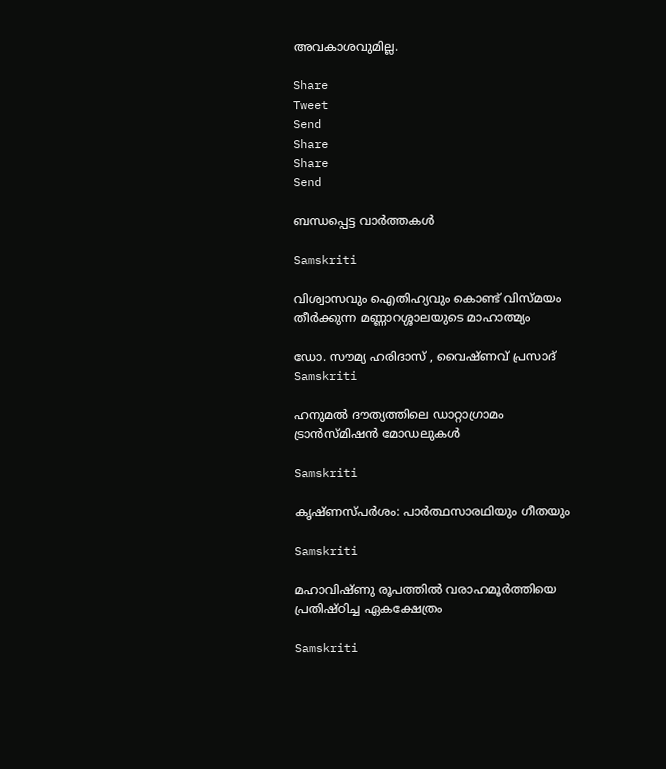അവകാശവുമില്ല.

Share
Tweet
Send
Share
Share
Send

ബന്ധപ്പെട്ട വാര്‍ത്തകള്‍

Samskriti

വിശ്വാസവും ഐതിഹ്യവും കൊണ്ട് വിസ്മയം തീർക്കുന്ന മണ്ണാറശ്ശാലയുടെ മാഹാത്മ്യം

ഡോ. സൗമ്യ ഹരിദാസ് , വൈഷ്ണവ് പ്രസാദ്‌
Samskriti

ഹനുമല്‍ ദൗത്യത്തിലെ ഡാറ്റാഗ്രാമം ട്രാന്‍സ്മിഷന്‍ മോഡലുകള്‍

Samskriti

കൃഷ്ണസ്പര്‍ശം: പാര്‍ത്ഥസാരഥിയും ഗീതയും

Samskriti

മഹാവിഷ്ണു രൂപത്തിൽ വരാഹമൂർത്തിയെ പ്രതിഷ്ഠിച്ച ഏകക്ഷേത്രം

Samskriti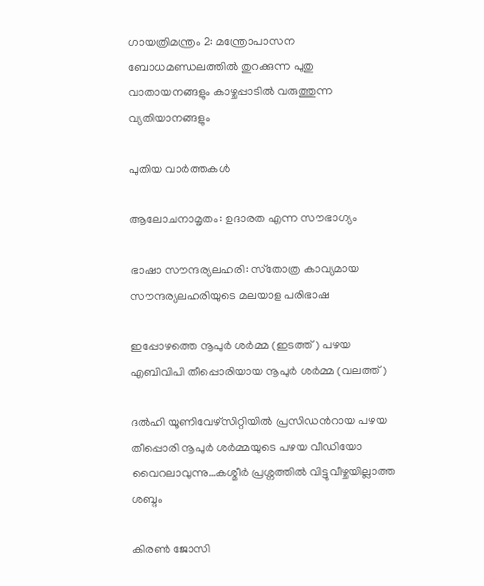ഗായത്രിമന്ത്രം 2: മന്ത്രോപാസന ബോധമണ്ഡലത്തില്‍ തുറക്കുന്ന പുതു വാതായനങ്ങളും കാഴ്ചപ്പാടില്‍ വരുത്തുന്ന വ്യതിയാനങ്ങളും

പുതിയ വാര്‍ത്തകള്‍

ആലോചനാമൃതം: ഉദാരത എന്ന സൗഭാഗ്യം

ഭാഷാ സൗന്ദര്യലഹരി: സ്‌തോത്ര കാവ്യമായ സൗന്ദര്യലഹരിയുടെ മലയാള പരിഭാഷ

ഇപ്പോഴത്തെ നൂപുര്‍ ശര്‍മ്മ (ഇടത്ത്) പഴയ എബിവിപി തീപ്പൊരിയായ നൂപുര്‍ ശര്‍മ്മ (വലത്ത്)

ദല്‍ഹി യൂണിവേഴ്സിറ്റിയില്‍ പ്രസിഡന്‍റായ പഴയ തീപ്പൊരി നൂപുര്‍ ശര്‍മ്മയുടെ പഴയ വീഡിയോ വൈറലാവുന്നു…കശ്മീര്‍ പ്രശ്നത്തില്‍ വിട്ടുവീഴ്ചയില്ലാത്ത ശബ്ദം

കിരണ്‍ ജോസി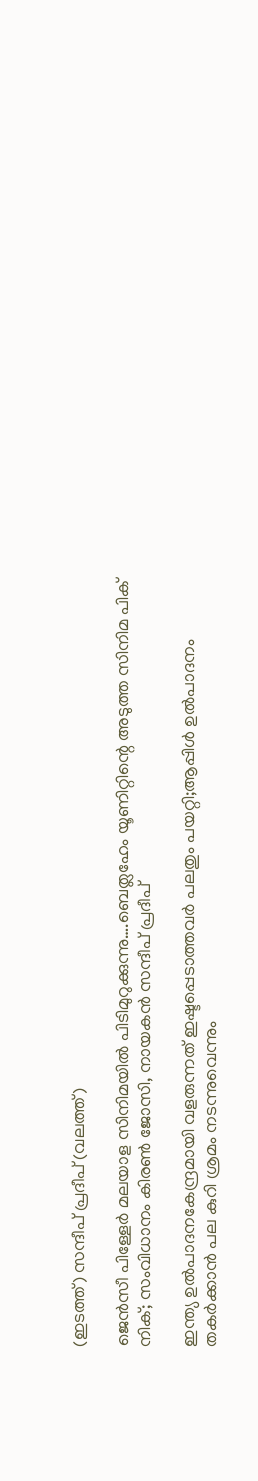(ഇടത്ത്) സന്ദീപ് പ്രദീപ് (വലത്ത്)

ജെന്‍സീ പിള്ളേര്‍ മലയാള സിനിമയില്‍ പിടിമുറുക്കുന്നു….ബെത്ലഹേം യൂണിറ്റിന്റെ അടുത്ത സിനിമ പിക് നിക്; സംവിധാനം കിരണ്‍ ജോസി, നായകന്‍ സന്ദീപ് പ്രദീപ്

ഇന്ത്യ ഉല്‍പാദനകേന്ദ്രമായി വളരുന്നത് ഇഷ്ടപ്പെടാത്തവര്‍ പലതും പയറ്റി;ആപ്പിള്‍ ഉല്‍പാദനം തകര്‍ക്കാന്‍ പല കുറി ശ്രമം നടന്നുവെന്നും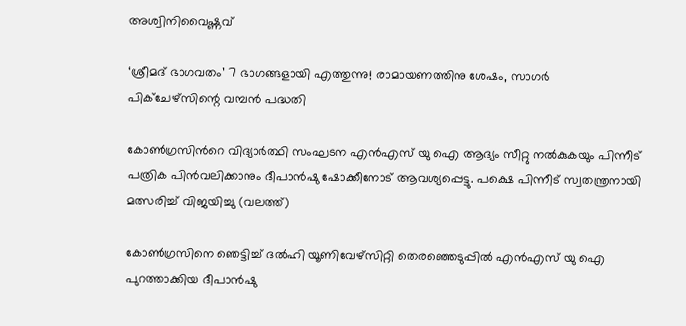അശ്വിനിവൈഷ്ണവ്

‘ശ്രീമദ് ഭാഗവതം’ 7 ഭാഗങ്ങളായി എത്തുന്നു! രാമായണത്തിനു ശേഷം, സാഗർ പിക്ചേഴ്സിന്റെ വമ്പൻ പദ്ധതി

കോണ്‍ഗ്രസിന്‍റെ വിദ്യാര്‍ത്ഥി സംഘടന എന്‍എസ് യു ഐ ആദ്യം സീറ്റു നല്‍കുകയും പിന്നീട് പത്രിക പിന്‍വലിക്കാനും ദീപാന്‍ഷു ഷോക്കീനോട് ആവശ്യപ്പെട്ടു. പക്ഷെ പിന്നീട് സ്വതന്ത്രനായി മത്സരിച്ച് വിജയിച്ചു (വലത്ത്)

കോണ്‍ഗ്രസിനെ ഞെട്ടിച്ച് ദല്‍ഹി യൂണിവേഴ്സിറ്റി തെരഞ്ഞെടുപ്പില്‍ എന്‍എസ് യു ഐ പുറത്താക്കിയ ദീപാൻഷു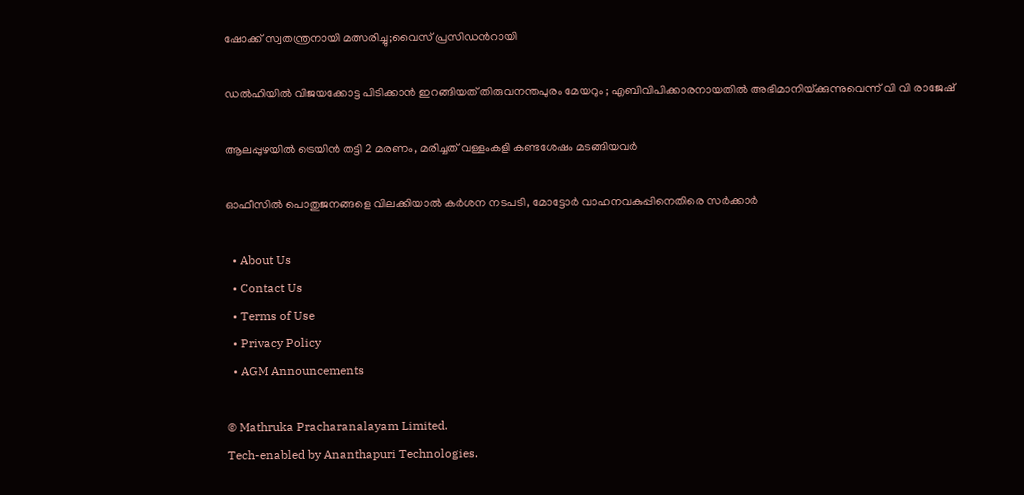ഷോക്ക് സ്വതന്ത്രനായി മത്സരിച്ചു;വൈസ് പ്രസിഡന്‍റായി

ഡൽഹിയിൽ വിജയക്കോട്ട പിടിക്കാൻ ഇറങ്ങിയത് തിരുവനന്തപുരം മേയറും ; എബിവിപിക്കാരനായതിൽ അഭിമാനിയ്‌ക്കുന്നുവെന്ന് വി വി രാജേഷ്

ആലപ്പുഴയില്‍ ട്രെയിന്‍ തട്ടി 2 മരണം, മരിച്ചത് വള്ളംകളി കണ്ടശേഷം മടങ്ങിയവര്‍

ഓഫീസില്‍ പൊതുജനങ്ങളെ വിലക്കിയാല്‍ കര്‍ശന നടപടി, മോട്ടോര്‍ വാഹനവകുപ്പിനെതിരെ സര്‍ക്കാര്‍

  • About Us
  • Contact Us
  • Terms of Use
  • Privacy Policy
  • AGM Announcements

© Mathruka Pracharanalayam Limited.
Tech-enabled by Ananthapuri Technologies.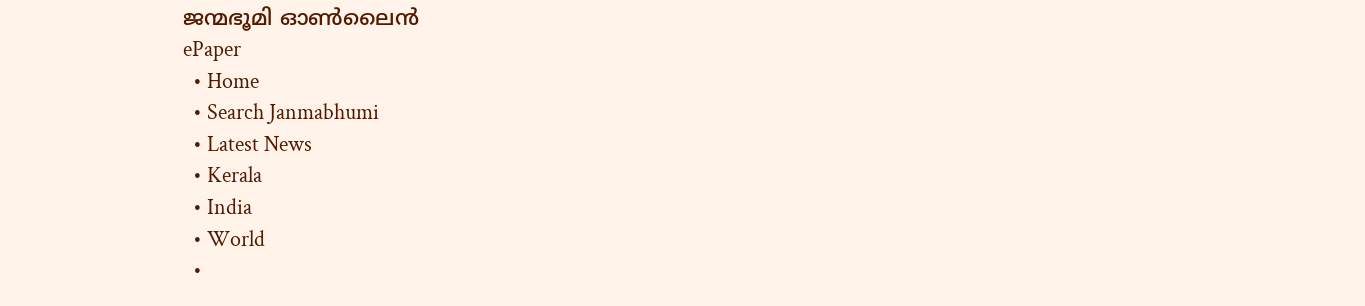ജന്മഭൂമി ഓണ്‍ലൈന്‍
ePaper
  • Home
  • Search Janmabhumi
  • Latest News
  • Kerala
  • India
  • World
  •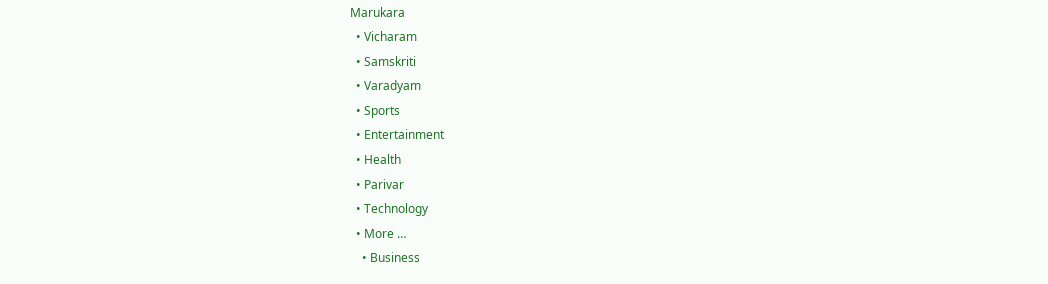Marukara
  • Vicharam
  • Samskriti
  • Varadyam
  • Sports
  • Entertainment
  • Health
  • Parivar
  • Technology
  • More …
    • Business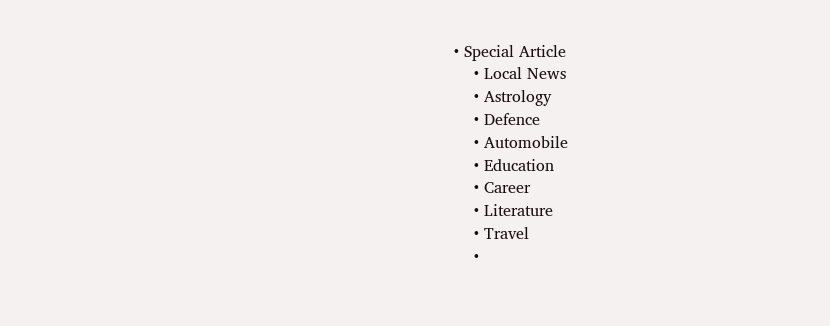• Special Article
    • Local News
    • Astrology
    • Defence
    • Automobile
    • Education
    • Career
    • Literature
    • Travel
    •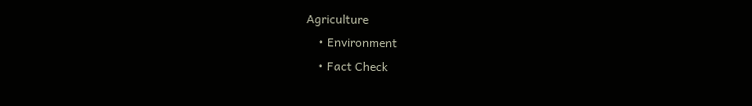Agriculture
    • Environment
    • Fact Check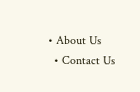• About Us
  • Contact Us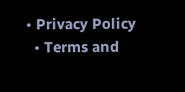• Privacy Policy
  • Terms and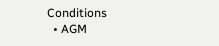Conditions
  • AGM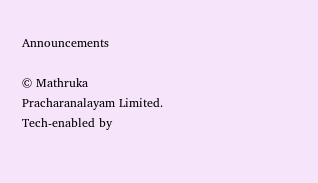Announcements

© Mathruka Pracharanalayam Limited.
Tech-enabled by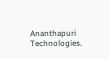Ananthapuri Technologies.